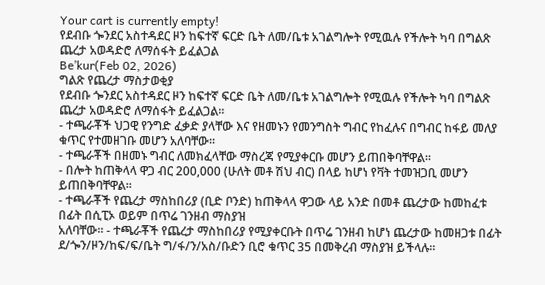Your cart is currently empty!
የደብቡ ጐንደር አስተዳደር ዞን ከፍተኛ ፍርድ ቤት ለመ/ቤቱ አገልግሎት የሚዉሉ የችሎት ካባ በግልጽ ጨረታ አወዳድሮ ለማሰፋት ይፈልጋል
Be’kur(Feb 02, 2026)
ግልጽ የጨረታ ማስታወቂያ
የደብቡ ጐንደር አስተዳደር ዞን ከፍተኛ ፍርድ ቤት ለመ/ቤቱ አገልግሎት የሚዉሉ የችሎት ካባ በግልጽ ጨረታ አወዳድሮ ለማሰፋት ይፈልጋል፡፡
- ተጫራቾች ህጋዊ የንግድ ፈቃድ ያላቸው እና የዘመኑን የመንግስት ግብር የከፈሉና በግብር ከፋይ መለያ ቁጥር የተመዘገቡ መሆን አለባቸው፡፡
- ተጫራቾች በዘመኑ ግብር ለመክፈላቸው ማስረጃ የሚያቀርቡ መሆን ይጠበቅባቸዋል፡፡
- በሎት ከጠቅላላ ዋጋ ብር 200,000 (ሁለት መቶ ሽህ ብር) በላይ ከሆነ የቫት ተመዝጋቢ መሆን ይጠበቅባቸዋል፡፡
- ተጫራቾች የጨረታ ማስከበሪያ (ቢድ ቦንድ) ከጠቅላላ ዋጋው ላይ አንድ በመቶ ጨረታው ከመከፈቱ በፊት በሲፒኦ ወይም በጥሬ ገንዘብ ማስያዝ
አለባቸው፡፡ - ተጫራቾች የጨረታ ማስከበሪያ የሚያቀርቡት በጥሬ ገንዘብ ከሆነ ጨረታው ከመዘጋቱ በፊት ደ/ጐን/ዞን/ከፍ/ፍ/ቤት ግ/ፋ/ን/አስ/ቡድን ቢሮ ቁጥር 35 በመቅረብ ማስያዝ ይችላሉ፡፡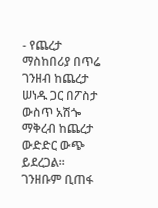- የጨረታ ማስከበሪያ በጥሬ ገንዘብ ከጨረታ ሠነዱ ጋር በፖስታ ውስጥ አሽጐ ማቅረብ ከጨረታ ውድድር ውጭ ይደረጋል፡፡ ገንዘቡም ቢጠፋ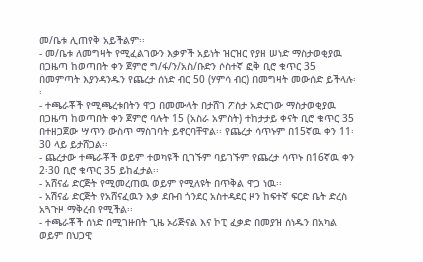መ/ቤቱ ሊጠየቅ አይችልም፡፡
- መ/ቤቱ ለመግዛት የሚፈልገውን እቃዎች አይነት ዝርዝር የያዘ ሠነድ ማስታወቂያዉ በጋዜጣ ከወጣበት ቀን ጀምሮ ግ/ፋ/ን/አስ/ቡድን ሶስተኛ ፎቅ ቢሮ ቁጥር 35 በመምጣት እያንዳንዱን የጨረታ ሰነድ ብር 50 (ሃምሳ ብር) በመግዛት መውሰድ ይችላሉ፡፡
- ተጫራቾች የሚጫረቱበትን ዋጋ በመሙላት በታሸገ ፖስታ አድርገው ማስታወቂያዉ በጋዜጣ ከወጣበት ቀን ጀምሮ ባሉት 15 (አስራ አምስት) ተከታታይ ቀናት ቢሮ ቁጥር 35 በተዘጋጀው ሣጥን ውስጥ ማስገባት ይኖርባቸዋል፡፡ የጨረታ ሳጥኑም በ15ኛዉ ቀን 11፡30 ላይ ይታሸጋል፡፡
- ጨረታው ተጫራቾች ወይም ተወካዩች ቢገኙም ባይገኙም የጨረታ ሳጥኑ በ16ኛዉ ቀን 2፡30 ቢሮ ቁጥር 35 ይከፈታል፡፡
- አሸናፊ ድርጅት የሚመረጠዉ ወይም የሚለዩት በጥቅል ዋጋ ነዉ፡፡
- አሽናፊ ድርጅት የአሸናፈዉን እቃ ደቡብ ጎንደር አስተዳደር ዞን ከፍተኛ ፍርድ ቤት ድረስ አጓጉዞ ማቅረብ የሚችል፡፡
- ተጫራቾች ሰነድ በሚገዙበት ጊዜ ኦሪጅናል እና ኮፒ ፈቃድ በመያዝ ሰነዱን በአካል ወይም በህጋዊ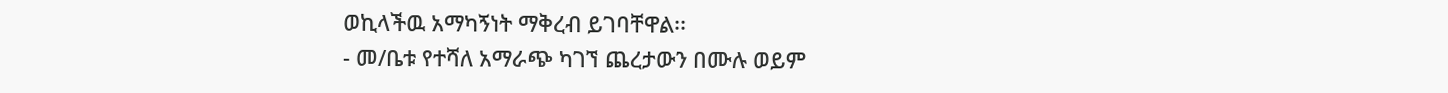ወኪላችዉ አማካኝነት ማቅረብ ይገባቸዋል፡፡
- መ/ቤቱ የተሻለ አማራጭ ካገኘ ጨረታውን በሙሉ ወይም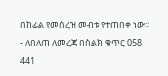በከፊል የመሰረዝ መብቱ የተጠበቀ ነው፡፡
- ለበለጠ ለመረጃ በስልክ ቁጥር 058 441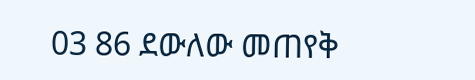03 86 ደውለው መጠየቅ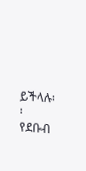ይችላሉ፡፡
የደቡብ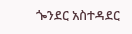ጐንደር አስተዳደር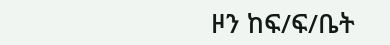ዞን ከፍ/ፍ/ቤት